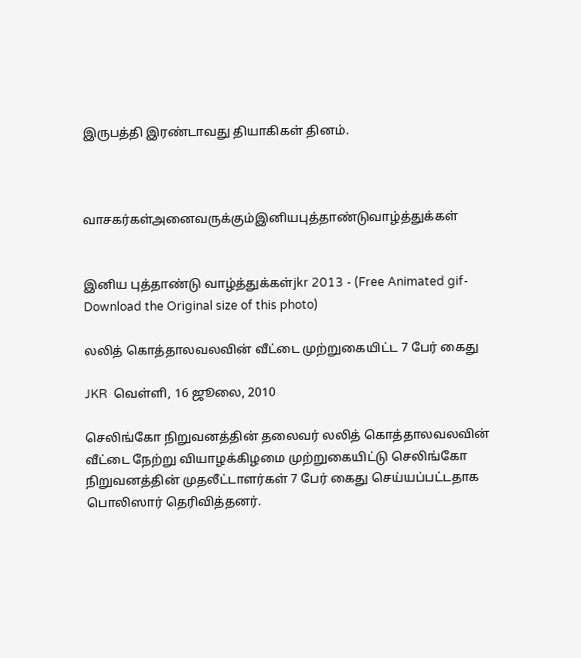இருபத்தி இரண்டாவது தியாகிகள் தினம்.



வாசகர்கள்அனைவருக்கும்இனியபுத்தாண்டுவாழ்த்துக்கள்


இனிய புத்தாண்டு வாழ்த்துக்கள்jkr 2013 - (Free Animated gif-Download the Original size of this photo)

லலித் கொத்தாலவலவின் வீட்டை முற்றுகையிட்ட 7 பேர் கைது

JKR  வெள்ளி, 16 ஜூலை, 2010

செலிங்கோ நிறுவனத்தின் தலைவர் லலித் கொத்தாலவலவின் வீட்டை நேற்று வியாழக்கிழமை முற்றுகையிட்டு செலிங்கோ நிறுவனத்தின் முதலீட்டாளர்கள் 7 பேர் கைது செய்யப்பட்டதாக பொலிஸார் தெரிவித்தனர்.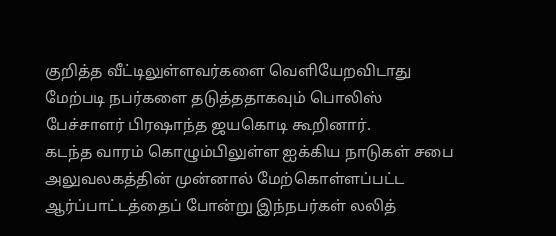குறித்த வீட்டிலுள்ளவர்களை வெளியேறவிடாது மேற்படி நபர்களை தடுத்ததாகவும் பொலிஸ் பேச்சாளர் பிரஷாந்த ஜயகொடி கூறினார்.
கடந்த வாரம் கொழும்பிலுள்ள ஐக்கிய நாடுகள் சபை அலுவலகத்தின் முன்னால் மேற்கொள்ளப்பட்ட ஆர்ப்பாட்டத்தைப் போன்று இந்நபர்கள் லலித்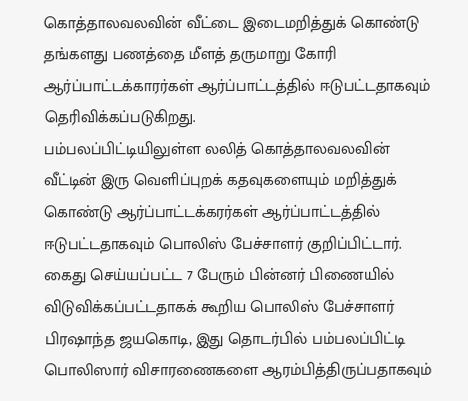கொத்தாலவலவின் வீட்டை இடைமறித்துக் கொண்டு தங்களது பணத்தை மீளத் தருமாறு கோரி ஆர்ப்பாட்டக்காரர்கள் ஆர்ப்பாட்டத்தில் ஈடுபட்டதாகவும் தெரிவிக்கப்படுகிறது.
பம்பலப்பிட்டியிலுள்ள லலித் கொத்தாலவலவின் வீட்டின் இரு வெளிப்புறக் கதவுகளையும் மறித்துக் கொண்டு ஆர்ப்பாட்டக்கரர்கள் ஆர்ப்பாட்டத்தில் ஈடுபட்டதாகவும் பொலிஸ் பேச்சாளர் குறிப்பிட்டார்.
கைது செய்யப்பட்ட 7 பேரும் பின்னர் பிணையில் விடுவிக்கப்பட்டதாகக் கூறிய பொலிஸ் பேச்சாளர் பிரஷாந்த ஜயகொடி, இது தொடர்பில் பம்பலப்பிட்டி பொலிஸார் விசாரணைகளை ஆரம்பித்திருப்பதாகவும்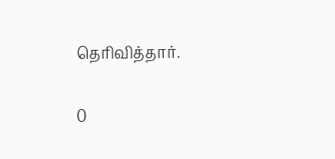தெரிவித்தார்.

0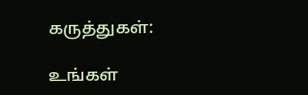கருத்துகள்:

உங்கள்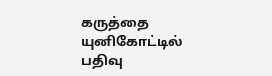கருத்தை யுனிகோட்டில் பதிவு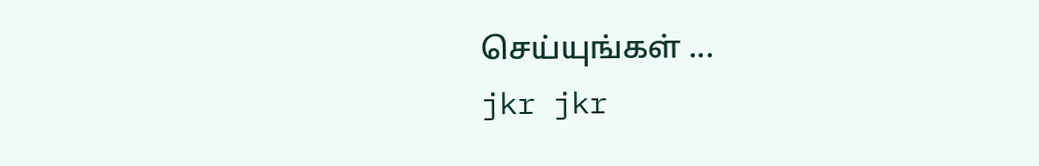செய்யுங்கள் ...
jkr jkr